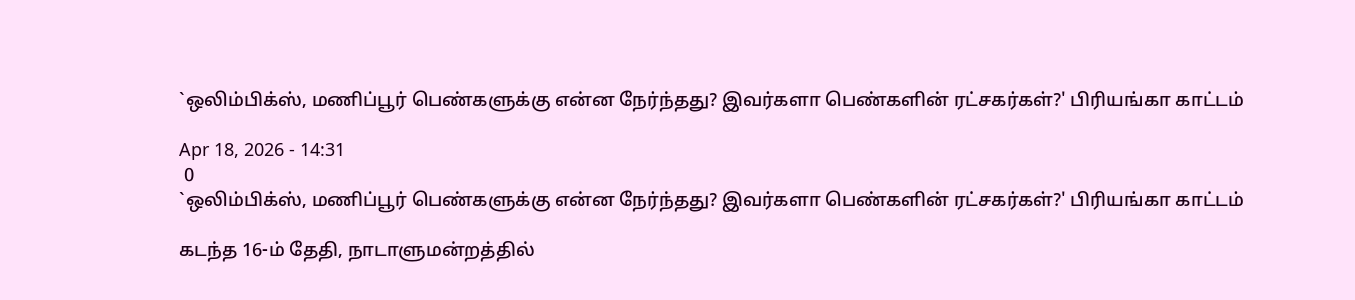`ஒலிம்பிக்ஸ், மணிப்பூர் பெண்களுக்கு என்ன நேர்ந்தது? இவர்களா பெண்களின் ரட்சகர்கள்?' பிரியங்கா காட்டம்

Apr 18, 2026 - 14:31
 0
`ஒலிம்பிக்ஸ், மணிப்பூர் பெண்களுக்கு என்ன நேர்ந்தது? இவர்களா பெண்களின் ரட்சகர்கள்?' பிரியங்கா காட்டம்

கடந்த 16-ம் தேதி, நாடாளுமன்றத்தில்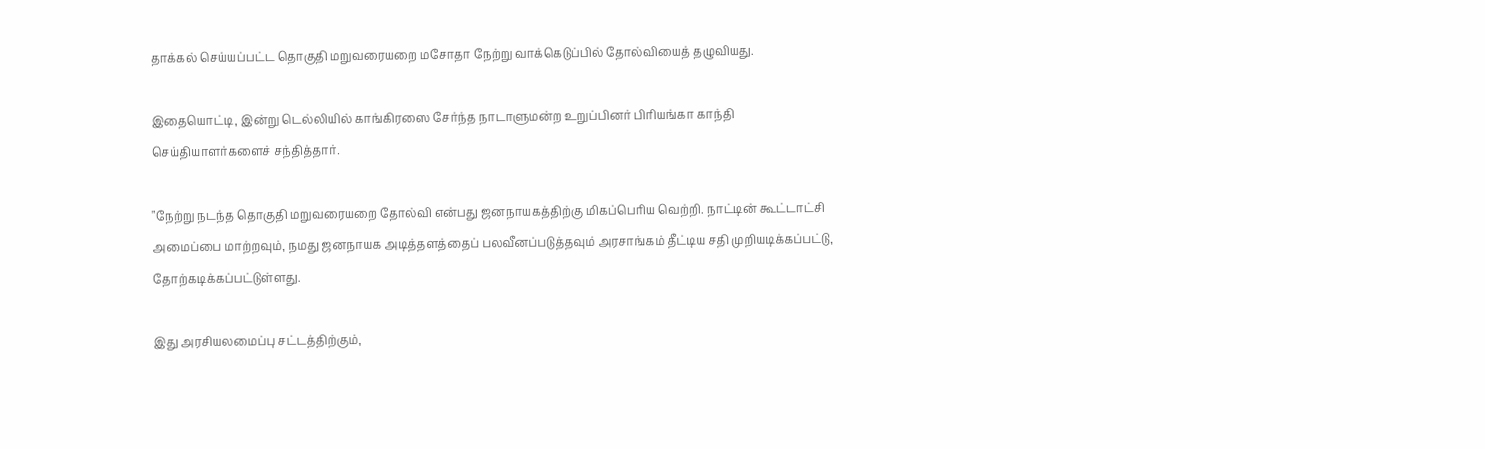தாக்கல் செய்யப்பட்ட தொகுதி மறுவரையறை மசோதா நேற்று வாக்கெடுப்பில் தோல்வியைத் தழுவியது.

இதையொட்டி, இன்று டெல்லியில் காங்கிரஸை சேர்ந்த நாடாளுமன்ற உறுப்பினர் பிரியங்கா காந்தி செய்தியாளர்களைச் சந்தித்தார்.

"நேற்று நடந்த தொகுதி மறுவரையறை தோல்வி என்பது ஜனநாயகத்திற்கு மிகப்பெரிய வெற்றி. நாட்டின் கூட்டாட்சி அமைப்பை மாற்றவும், நமது ஜனநாயக அடித்தளத்தைப் பலவீனப்படுத்தவும் அரசாங்கம் தீட்டிய சதி முறியடிக்கப்பட்டு, தோற்கடிக்கப்பட்டுள்ளது.

இது அரசியலமைப்பு சட்டத்திற்கும்,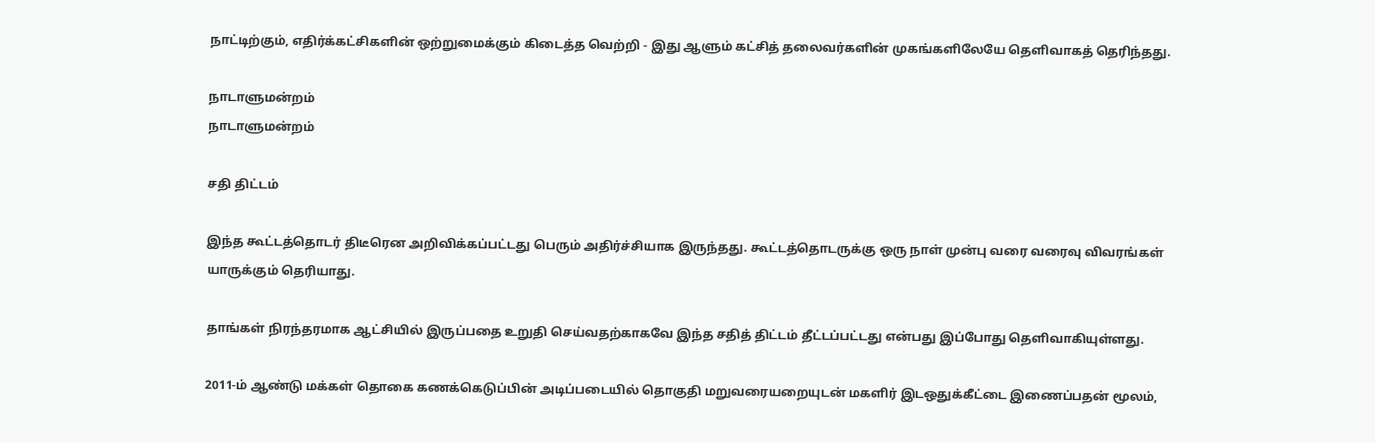நாட்டிற்கும், எதிர்க்கட்சிகளின் ஒற்றுமைக்கும் கிடைத்த வெற்றி - இது ஆளும் கட்சித் தலைவர்களின் முகங்களிலேயே தெளிவாகத் தெரிந்தது.

நாடாளுமன்றம்
நாடாளுமன்றம்

சதி திட்டம்

இந்த கூட்டத்தொடர் திடீரென அறிவிக்கப்பட்டது பெரும் அதிர்ச்சியாக இருந்தது. கூட்டத்தொடருக்கு ஒரு நாள் முன்பு வரை வரைவு விவரங்கள் யாருக்கும் தெரியாது.

தாங்கள் நிரந்தரமாக ஆட்சியில் இருப்பதை உறுதி செய்வதற்காகவே இந்த சதித் திட்டம் தீட்டப்பட்டது என்பது இப்போது தெளிவாகியுள்ளது.

2011-ம் ஆண்டு மக்கள் தொகை கணக்கெடுப்பின் அடிப்படையில் தொகுதி மறுவரையறையுடன் மகளிர் இடஒதுக்கீட்டை இணைப்பதன் மூலம்,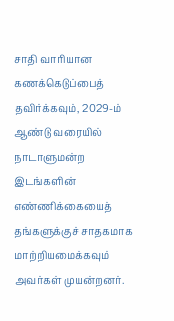சாதி வாரியான கணக்கெடுப்பைத் தவிர்க்கவும், 2029-ம் ஆண்டு வரையில் நாடாளுமன்ற இடங்களின் எண்ணிக்கையைத் தங்களுக்குச் சாதகமாக மாற்றியமைக்கவும் அவர்கள் முயன்றனர்.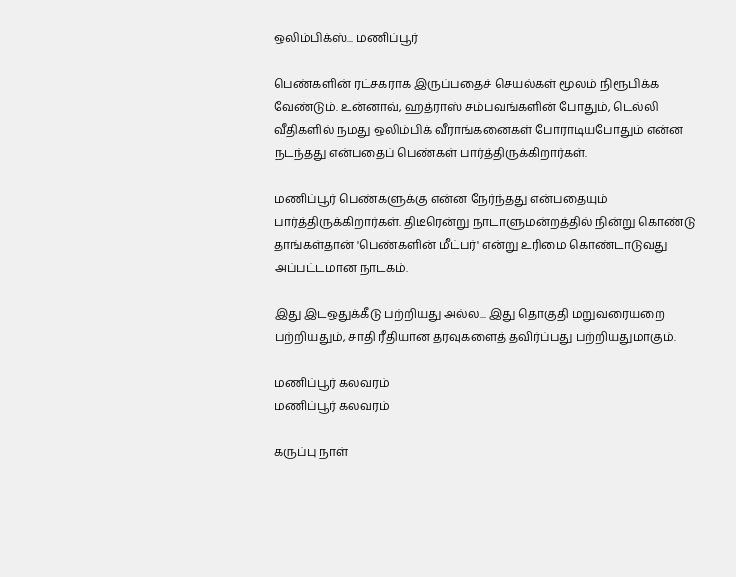ஒலிம்பிக்ஸ்... மணிப்பூர்

பெண்களின் ரட்சகராக இருப்பதைச் செயல்கள் மூலம் நிரூபிக்க வேண்டும். உன்னாவ், ஹத்ராஸ் சம்பவங்களின் போதும், டெல்லி வீதிகளில் நமது ஒலிம்பிக் வீராங்கனைகள் போராடியபோதும் என்ன நடந்தது என்பதைப் பெண்கள் பார்த்திருக்கிறார்கள்.

மணிப்பூர் பெண்களுக்கு என்ன நேர்ந்தது என்பதையும் பார்த்திருக்கிறார்கள். திடீரென்று நாடாளுமன்றத்தில் நின்று கொண்டு தாங்கள்தான் 'பெண்களின் மீட்பர்' என்று உரிமை கொண்டாடுவது அப்பட்டமான நாடகம்.

இது இடஒதுக்கீடு பற்றியது அல்ல... இது தொகுதி மறுவரையறை பற்றியதும், சாதி ரீதியான தரவுகளைத் தவிர்ப்பது பற்றியதுமாகும்.

மணிப்பூர் கலவரம்
மணிப்பூர் கலவரம்

கருப்பு நாள்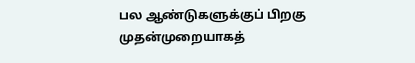பல ஆண்டுகளுக்குப் பிறகு முதன்முறையாகத்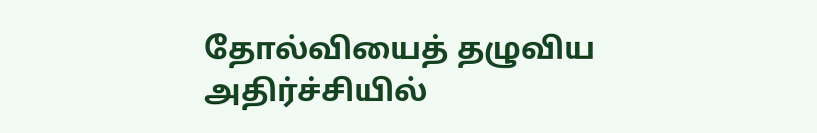தோல்வியைத் தழுவிய அதிர்ச்சியில்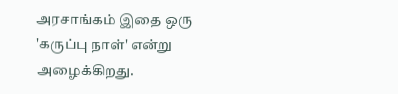அரசாங்கம் இதை ஒரு 'கருப்பு நாள்' என்று அழைக்கிறது.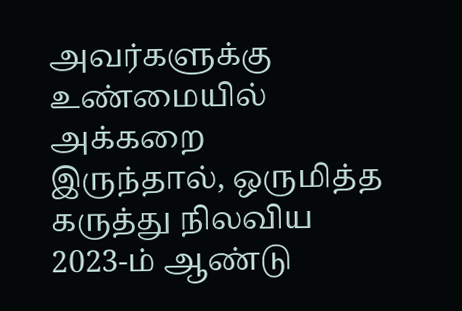அவர்களுக்கு உண்மையில் அக்கறை இருந்தால், ஒருமித்த கருத்து நிலவிய 2023-ம் ஆண்டு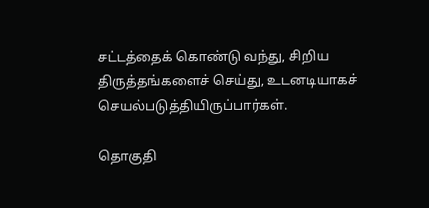சட்டத்தைக் கொண்டு வந்து, சிறிய திருத்தங்களைச் செய்து, உடனடியாகச் செயல்படுத்தியிருப்பார்கள்.

தொகுதி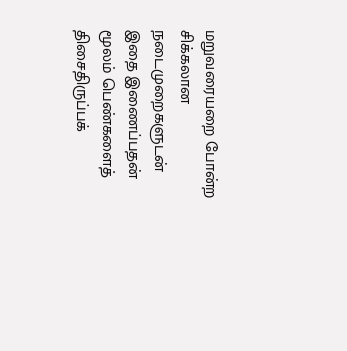மறுவரையறை போன்ற சிக்கலான நடைமுறைகளுடன் இதை இணைப்பதன் மூலம் பெண்களைத் திசைதிருப்பக்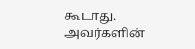கூடாது. அவர்களின்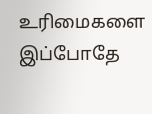உரிமைகளை இப்போதே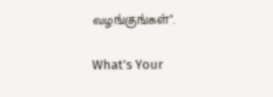வழங்குங்கள்".

What's Your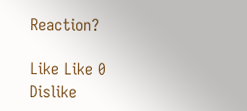Reaction?

Like Like 0
Dislike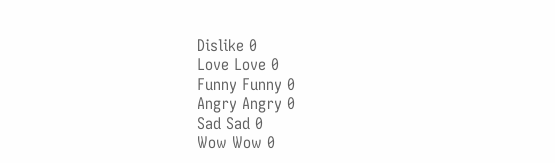Dislike 0
Love Love 0
Funny Funny 0
Angry Angry 0
Sad Sad 0
Wow Wow 0